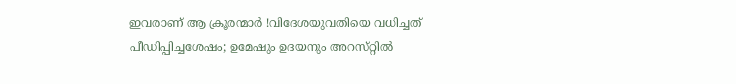ഇവരാണ് ആ ക്രൂരന്മാർ !വിദേശയുവതിയെ വധിച്ചത്‌ പീഡിപ്പിച്ചശേഷം; ഉമേഷും ഉദയനും അറസ്‌റ്റില്‍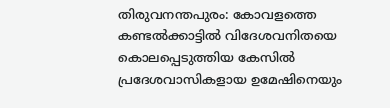തിരുവനന്തപുരം: കോവളത്തെ കണ്ടല്‍ക്കാട്ടില്‍ വിദേശവനിതയെ കൊലപ്പെടുത്തിയ കേസില്‍ പ്രദേശവാസികളായ ഉമേഷിനെയും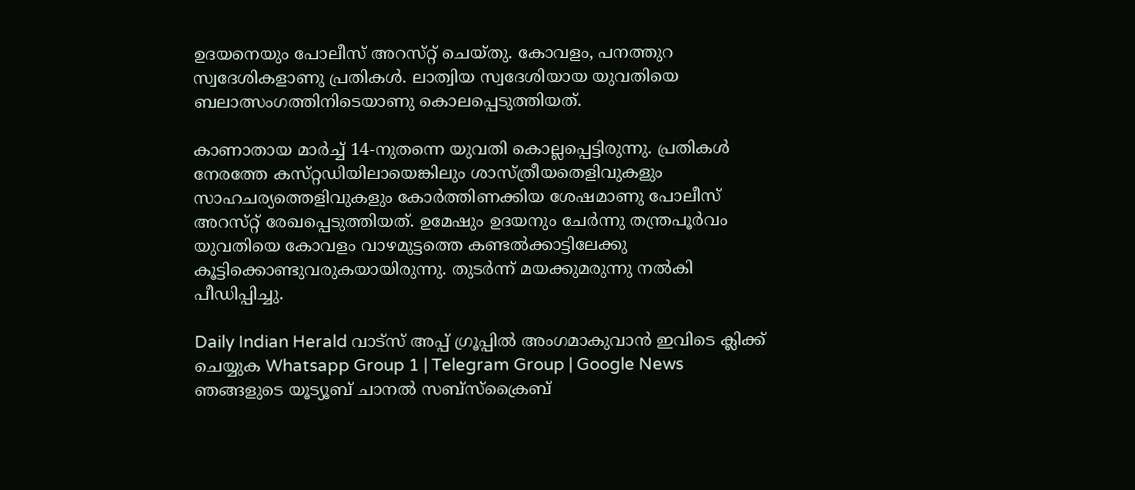ഉദയനെയും പോലീസ്‌ അറസ്‌റ്റ്‌ ചെയ്‌തു. കോവളം, പനത്തുറ സ്വദേശികളാണു പ്രതികള്‍. ലാത്വിയ സ്വദേശിയായ യുവതിയെ ബലാത്സംഗത്തിനിടെയാണു കൊലപ്പെടുത്തിയത്‌.

കാണാതായ മാര്‍ച്ച്‌ 14-നുതന്നെ യുവതി കൊല്ലപ്പെട്ടിരുന്നു. പ്രതികള്‍ നേരത്തേ കസ്‌റ്റഡിയിലായെങ്കിലും ശാസ്‌ത്രീയതെളിവുകളും സാഹചര്യത്തെളിവുകളും കോര്‍ത്തിണക്കിയ ശേഷമാണു പോലീസ്‌ അറസ്‌റ്റ്‌ രേഖപ്പെടുത്തിയത്‌. ഉമേഷും ഉദയനും ചേര്‍ന്നു തന്ത്രപൂര്‍വം യുവതിയെ കോവളം വാഴമുട്ടത്തെ കണ്ടല്‍ക്കാട്ടിലേക്കു കൂട്ടിക്കൊണ്ടുവരുകയായിരുന്നു. തുടര്‍ന്ന്‌ മയക്കുമരുന്നു നല്‍കി പീഡിപ്പിച്ചു.

Daily Indian Herald വാട്സ് അപ്പ് ഗ്രൂപ്പിൽ അംഗമാകുവാൻ ഇവിടെ ക്ലിക്ക് ചെയ്യുക Whatsapp Group 1 | Telegram Group | Google News ഞങ്ങളുടെ യൂട്യൂബ് ചാനൽ സബ്സ്ക്രൈബ്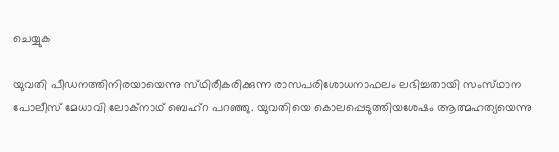ചെയ്യുക

യുവതി പീഡനത്തിനിരയായെന്നു സ്‌ഥിരീകരിക്കുന്ന രാസപരിശോധനാഫലം ലഭിച്ചതായി സംസ്‌ഥാന പോലീസ്‌ മേധാവി ലോക്‌നാഥ്‌ ബെഹ്‌റ പറഞ്ഞു. യുവതിയെ കൊലപ്പെടുത്തിയശേഷം ആത്മഹത്യയെന്നു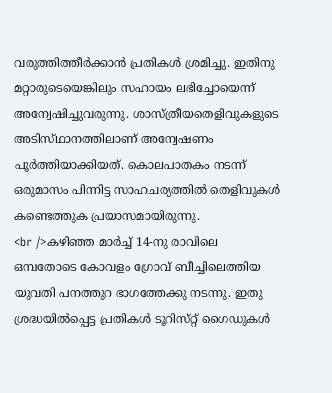വരുത്തിത്തീര്‍ക്കാന്‍ പ്രതികള്‍ ശ്രമിച്ചു. ഇതിനു മറ്റാരുടെയെങ്കിലും സഹായം ലഭിച്ചോയെന്ന്‌ അന്വേഷിച്ചുവരുന്നു. ശാസ്‌ത്രീയതെളിവുകളുടെ അടിസ്‌ഥാനത്തിലാണ്‌ അന്വേഷണം പൂര്‍ത്തിയാക്കിയത്‌. കൊലപാതകം നടന്ന്‌ ഒരുമാസം പിന്നിട്ട സാഹചര്യത്തില്‍ തെളിവുകള്‍ കണ്ടെത്തുക പ്രയാസമായിരുന്നു.
<br />കഴിഞ്ഞ മാര്‍ച്ച്‌ 14-നു രാവിലെ ഒമ്പതോടെ കോവളം ഗ്രോവ്‌ ബീച്ചിലെത്തിയ യുവതി പനത്തുറ ഭാഗത്തേക്കു നടന്നു. ഇതു ശ്രദ്ധയില്‍പ്പെട്ട പ്രതികള്‍ ടൂറിസ്‌റ്റ്‌ ഗൈഡുകള്‍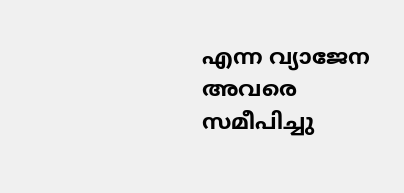എന്ന വ്യാജേന അവരെ സമീപിച്ചു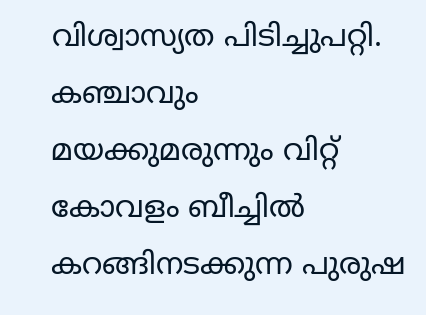വിശ്വാസ്യത പിടിച്ചുപറ്റി. കഞ്ചാവും മയക്കുമരുന്നും വിറ്റ്‌ കോവളം ബീച്ചില്‍ കറങ്ങിനടക്കുന്ന പുരുഷ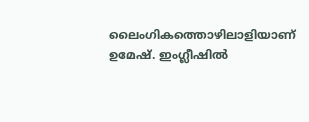ലൈംഗികത്തൊഴിലാളിയാണ്‌ ഉമേഷ്‌. ഇംഗ്ലീഷില്‍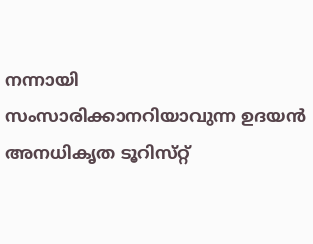നന്നായി സംസാരിക്കാനറിയാവുന്ന ഉദയന്‍ അനധികൃത ടൂറിസ്‌റ്റ്‌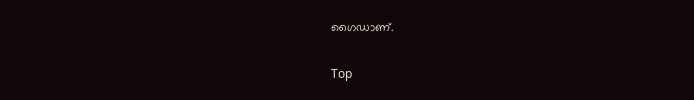ഗൈഡാണ്‌.

Top